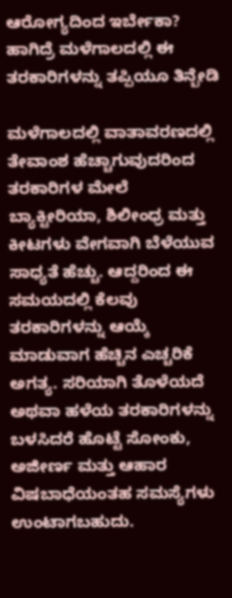ಆರೋಗ್ಯದಿಂದ ಇರ್ಬೇಕಾ? ಹಾಗಿದ್ರೆ ಮಳೆಗಾಲದಲ್ಲಿ ಈ ತರಕಾರಿಗಳನ್ನು ತಪ್ಪಿಯೂ ತಿನ್ಬೇಡಿ

ಮಳೆಗಾಲದಲ್ಲಿ ವಾತಾವರಣದಲ್ಲಿ ತೇವಾಂಶ ಹೆಚ್ಚಾಗುವುದರಿಂದ ತರಕಾರಿಗಳ ಮೇಲೆ ಬ್ಯಾಕ್ಟೀರಿಯಾ, ಶಿಲೀಂಧ್ರ ಮತ್ತು ಕೀಟಗಳು ವೇಗವಾಗಿ ಬೆಳೆಯುವ ಸಾಧ್ಯತೆ ಹೆಚ್ಚು. ಆದ್ದರಿಂದ ಈ ಸಮಯದಲ್ಲಿ ಕೆಲವು ತರಕಾರಿಗಳನ್ನು ಆಯ್ಕೆ ಮಾಡುವಾಗ ಹೆಚ್ಚಿನ ಎಚ್ಚರಿಕೆ ಅಗತ್ಯ. ಸರಿಯಾಗಿ ತೊಳೆಯದೆ ಅಥವಾ ಹಳೆಯ ತರಕಾರಿಗಳನ್ನು ಬಳಸಿದರೆ ಹೊಟ್ಟೆ ಸೋಂಕು, ಅಜೀರ್ಣ ಮತ್ತು ಆಹಾರ ವಿಷಬಾಧೆಯಂತಹ ಸಮಸ್ಯೆಗಳು ಉಂಟಾಗಬಹುದು.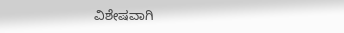ವಿಶೇಷವಾಗಿ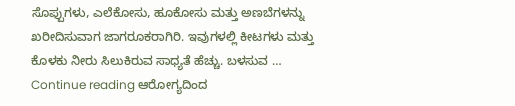ಸೊಪ್ಪುಗಳು, ಎಲೆಕೋಸು, ಹೂಕೋಸು ಮತ್ತು ಅಣಬೆಗಳನ್ನು ಖರೀದಿಸುವಾಗ ಜಾಗರೂಕರಾಗಿರಿ. ಇವುಗಳಲ್ಲಿ ಕೀಟಗಳು ಮತ್ತು ಕೊಳಕು ನೀರು ಸಿಲುಕಿರುವ ಸಾಧ್ಯತೆ ಹೆಚ್ಚು. ಬಳಸುವ … Continue reading ಆರೋಗ್ಯದಿಂದ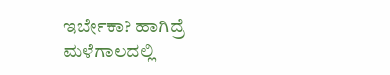ಇರ್ಬೇಕಾ? ಹಾಗಿದ್ರೆ ಮಳೆಗಾಲದಲ್ಲಿ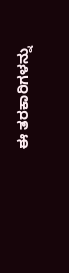ಈ ತರಕಾರಿಗಳನ್ನು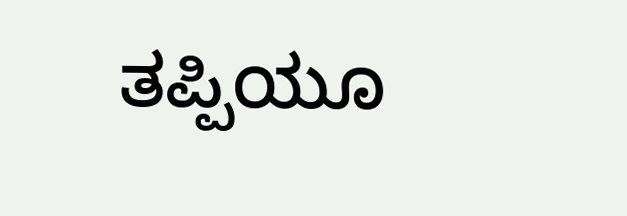ತಪ್ಪಿಯೂ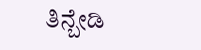ತಿನ್ಬೇಡಿ